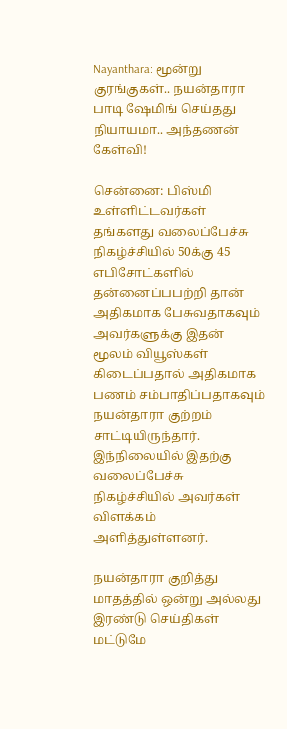Nayanthara: மூன்று குரங்குகள்.. நயன்தாரா பாடி ஷேமிங் செய்தது நியாயமா.. அந்தணன் கேள்வி!

சென்னை: பிஸ்மி உள்ளிட்டவர்கள் தங்களது வலைப்பேச்சு நிகழ்ச்சியில் 50க்கு 45 எபிசோட்களில் தன்னைப்பபற்றி தான் அதிகமாக பேசுவதாகவும் அவர்களுக்கு இதன் மூலம் வியூஸ்கள் கிடைப்பதால் அதிகமாக பணம் சம்பாதிப்பதாகவும் நயன்தாரா குற்றம் சாட்டியிருந்தார். இந்நிலையில் இதற்கு வலைப்பேச்சு நிகழ்ச்சியில் அவர்கள் விளக்கம் அளித்துள்ளனர்.

நயன்தாரா குறித்து மாதத்தில் ஒன்று அல்லது இரண்டு செய்திகள் மட்டுமே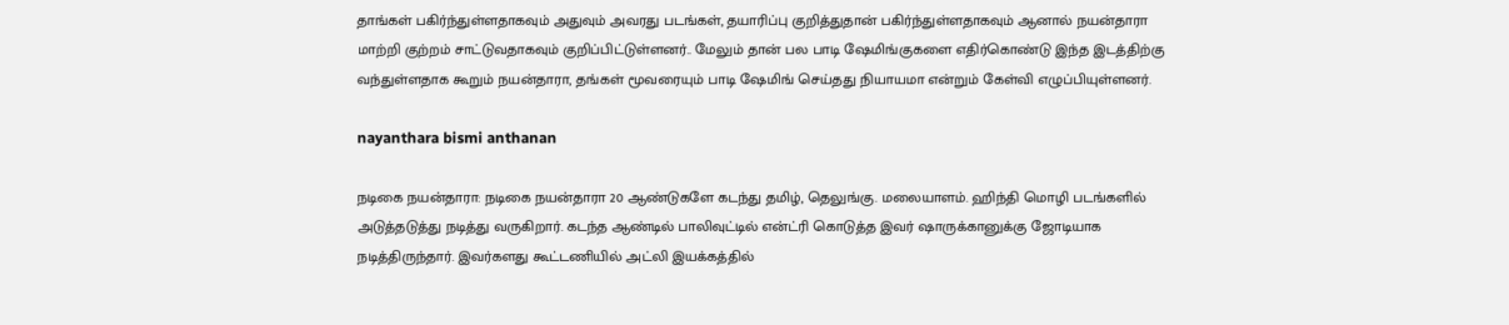தாங்கள் பகிர்ந்துள்ளதாகவும் அதுவும் அவரது படங்கள், தயாரிப்பு குறித்துதான் பகிர்ந்துள்ளதாகவும் ஆனால் நயன்தாரா மாற்றி குற்றம் சாட்டுவதாகவும் குறிப்பிட்டுள்ளனர்.. மேலும் தான் பல பாடி ஷேமிங்குகளை எதிர்கொண்டு இந்த இடத்திற்கு வந்துள்ளதாக கூறும் நயன்தாரா, தங்கள் மூவரையும் பாடி ஷேமிங் செய்தது நியாயமா என்றும் கேள்வி எழுப்பியுள்ளனர்.

nayanthara bismi anthanan

நடிகை நயன்தாரா: நடிகை நயன்தாரா 20 ஆண்டுகளே கடந்து தமிழ், தெலுங்கு. மலையாளம். ஹிந்தி மொழி படங்களில் அடுத்தடுத்து நடித்து வருகிறார். கடந்த ஆண்டில் பாலிவுட்டில் என்ட்ரி கொடுத்த இவர் ஷாருக்கானுக்கு ஜோடியாக நடித்திருந்தார். இவர்களது கூட்டணியில் அட்லி இயக்கத்தில்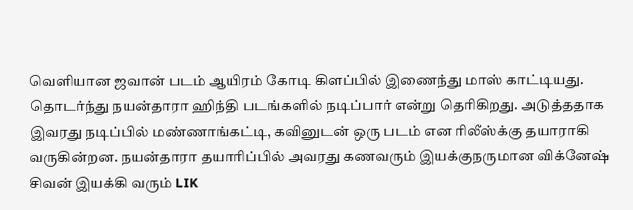வெளியான ஜவான் படம் ஆயிரம் கோடி கிளப்பில் இணைந்து மாஸ் காட்டியது. தொடர்ந்து நயன்தாரா ஹிந்தி படங்களில் நடிப்பார் என்று தெரிகிறது. அடுத்ததாக இவரது நடிப்பில் மண்ணாங்கட்டி, கவினுடன் ஒரு படம் என ரிலீஸ்க்கு தயாராகி வருகின்றன. நயன்தாரா தயாரிப்பில் அவரது கணவரும் இயக்குநருமான விக்னேஷ் சிவன் இயக்கி வரும் LIK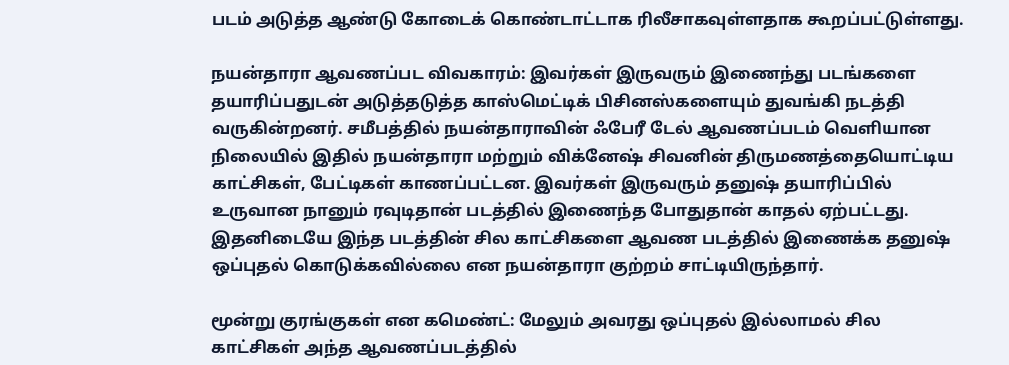படம் அடுத்த ஆண்டு கோடைக் கொண்டாட்டாக ரிலீசாகவுள்ளதாக கூறப்பட்டுள்ளது.

நயன்தாரா ஆவணப்பட விவகாரம்: இவர்கள் இருவரும் இணைந்து படங்களை தயாரிப்பதுடன் அடுத்தடுத்த காஸ்மெட்டிக் பிசினஸ்களையும் துவங்கி நடத்தி வருகின்றனர். சமீபத்தில் நயன்தாராவின் ஃபேரீ டேல் ஆவணப்படம் வெளியான நிலையில் இதில் நயன்தாரா மற்றும் விக்னேஷ் சிவனின் திருமணத்தையொட்டிய காட்சிகள், பேட்டிகள் காணப்பட்டன. இவர்கள் இருவரும் தனுஷ் தயாரிப்பில் உருவான நானும் ரவுடிதான் படத்தில் இணைந்த போதுதான் காதல் ஏற்பட்டது. இதனிடையே இந்த படத்தின் சில காட்சிகளை ஆவண படத்தில் இணைக்க தனுஷ் ஒப்புதல் கொடுக்கவில்லை என நயன்தாரா குற்றம் சாட்டியிருந்தார்.

மூன்று குரங்குகள் என கமெண்ட்: மேலும் அவரது ஒப்புதல் இல்லாமல் சில காட்சிகள் அந்த ஆவணப்படத்தில்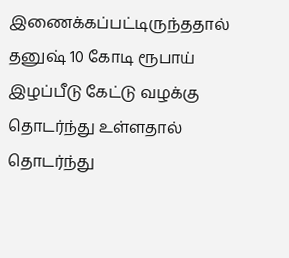இணைக்கப்பட்டிருந்ததால் தனுஷ் 10 கோடி ரூபாய் இழப்பீடு கேட்டு வழக்கு தொடர்ந்து உள்ளதால் தொடர்ந்து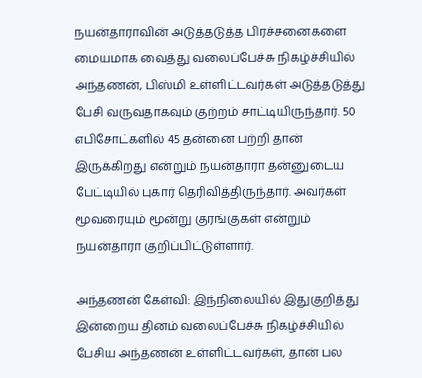நயன்தாராவின் அடுத்தடுத்த பிரச்சனைகளை மையமாக வைத்து வலைப்பேச்சு நிகழ்ச்சியில் அந்தணன், பிஸ்மி உள்ளிட்டவர்கள் அடுத்தடுத்து பேசி வருவதாகவும் குற்றம் சாட்டியிருந்தார். 50 எபிசோட்களில் 45 தன்னை பற்றி தான் இருக்கிறது என்றும் நயன்தாரா தன்னுடைய பேட்டியில் புகார் தெரிவித்திருந்தார். அவர்கள் மூவரையும் மூன்று குரங்குகள் என்றும் நயன்தாரா குறிப்பிட்டுள்ளார்.

அந்தணன் கேள்வி: இந்நிலையில் இதுகுறித்து இன்றைய தினம் வலைப்பேச்சு நிகழ்ச்சியில் பேசிய அந்தணன் உள்ளிட்டவர்கள், தான் பல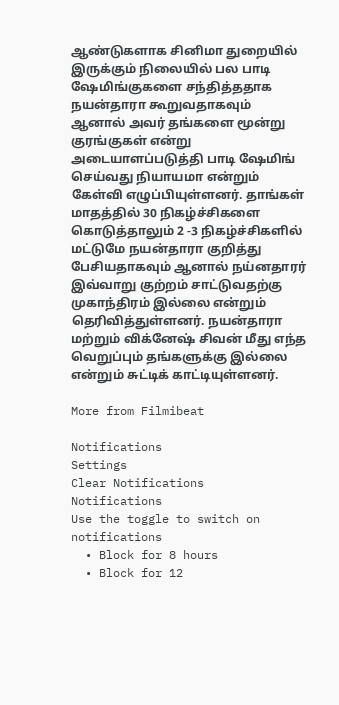ஆண்டுகளாக சினிமா துறையில் இருக்கும் நிலையில் பல பாடி ஷேமிங்குகளை சந்தித்ததாக நயன்தாரா கூறுவதாகவும் ஆனால் அவர் தங்களை மூன்று குரங்குகள் என்று அடையாளப்படுத்தி பாடி ஷேமிங் செய்வது நியாயமா என்றும் கேள்வி எழுப்பியுள்ளனர். தாங்கள் மாதத்தில் 30 நிகழ்ச்சிகளை கொடுத்தாலும் 2 -3 நிகழ்ச்சிகளில் மட்டுமே நயன்தாரா குறித்து பேசியதாகவும் ஆனால் நய்னதாரர் இவ்வாறு குற்றம் சாட்டுவதற்கு முகாந்திரம் இல்லை என்றும் தெரிவித்துள்ளனர். நயன்தாரா மற்றும் விக்னேஷ் சிவன் மீது எந்த வெறுப்பும் தங்களுக்கு இல்லை என்றும் சுட்டிக் காட்டியுள்ளனர்.

More from Filmibeat

Notifications
Settings
Clear Notifications
Notifications
Use the toggle to switch on notifications
  • Block for 8 hours
  • Block for 12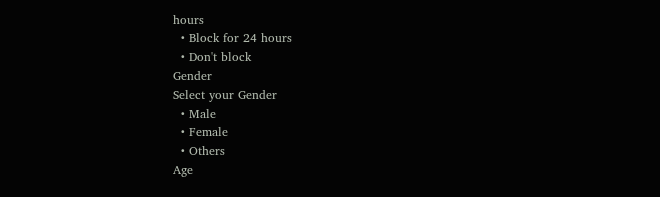hours
  • Block for 24 hours
  • Don't block
Gender
Select your Gender
  • Male
  • Female
  • Others
Age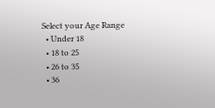Select your Age Range
  • Under 18
  • 18 to 25
  • 26 to 35
  • 36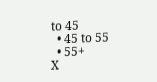to 45
  • 45 to 55
  • 55+
X